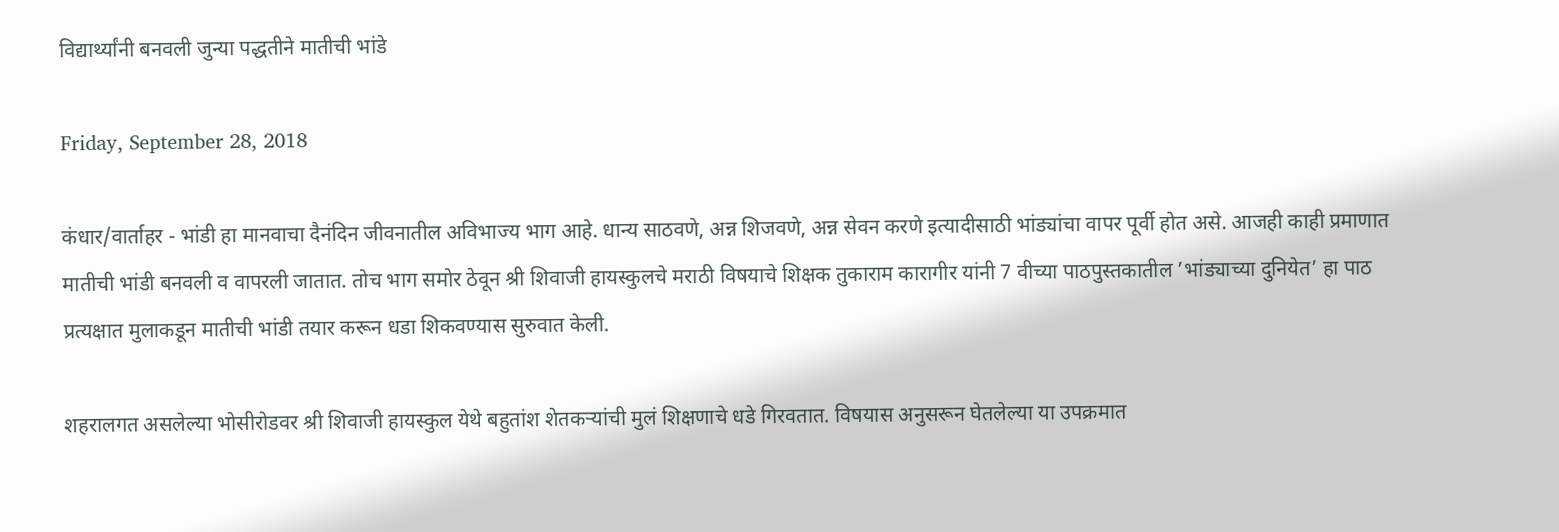विद्यार्थ्यांनी बनवली जुन्या पद्धतीने मातीची भांडे

Friday, September 28, 2018

कंधार/वार्ताहर - भांडी हा मानवाचा दैनंदिन जीवनातील अविभाज्य भाग आहे. धान्य साठवणे, अन्न शिजवणे, अन्न सेवन करणे इत्यादीसाठी भांड्यांचा वापर पूर्वी होत असे. आजही काही प्रमाणात मातीची भांडी बनवली व वापरली जातात. तोच भाग समोर ठेवून श्री शिवाजी हायस्कुलचे मराठी विषयाचे शिक्षक तुकाराम कारागीर यांनी 7 वीच्या पाठपुस्तकातील ’भांड्याच्या दुनियेत’ हा पाठ प्रत्यक्षात मुलाकडून मातीची भांडी तयार करून धडा शिकवण्यास सुरुवात केली.

शहरालगत असलेल्या भोसीरोडवर श्री शिवाजी हायस्कुल येथे बहुतांश शेतकर्‍यांची मुलं शिक्षणाचे धडे गिरवतात. विषयास अनुसरून घेतलेल्या या उपक्रमात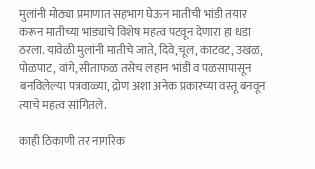मुलांनी मोठ्या प्रमाणात सहभाग घेऊन मातीची भांडी तयार करून मातीच्या भांड्याचे विशेष महत्व पटवून देणारा हा धडा ठरला. यावेळी मुलांनी मातीचे जाते, दिवे,चूल, काटवट, उखळ, पोळपाट, वांगे, सीताफळ तसेच लहान भांडी व पळसापासून बनविलेल्या पत्रवाळ्या, द्रोण अशा अनेक प्रकारच्या वस्तू बनवून त्याचे महत्व सांगितले.

काही ठिकाणी तर नागरिक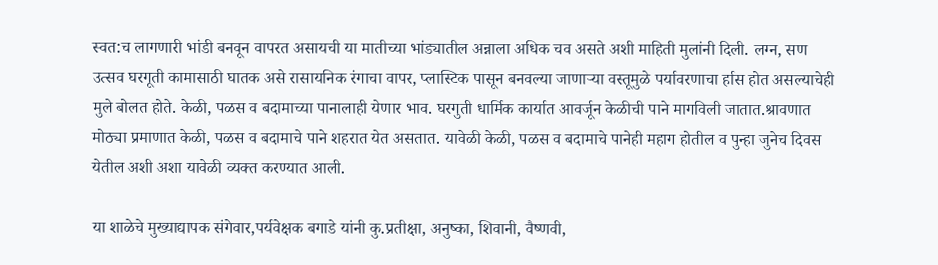स्वत:च लागणारी भांडी बनवून वापरत असायची या मातीच्या भांड्यातील अन्नाला अधिक चव असते अशी माहिती मुलांनी दिली. लग्न, सण उत्सव घरगूती कामासाठी घातक असे रासायनिक रंगाचा वापर, प्लास्टिक पासून बनवल्या जाणार्‍या वस्तूमुळे पर्यावरणाचा र्हास होत असल्याचेही मुले बोलत होते. केळी, पळस व बदामाच्या पानालाही येणार भाव. घरगुती धार्मिक कार्यात आवर्जून केळीची पाने मागविली जातात.श्रावणात मोठ्या प्रमाणात केळी, पळस व बदामाचे पाने शहरात येत असतात. यावेळी केळी, पळस व बदामाचे पानेही महाग होतील व पुन्हा जुनेच दिवस येतील अशी अशा यावेळी व्यक्त करण्यात आली.

या शाळेचे मुख्याद्यापक संगेवार,पर्यवेक्षक बगाडे यांनी कु.प्रतीक्षा, अनुष्का, शिवानी, वैष्णवी,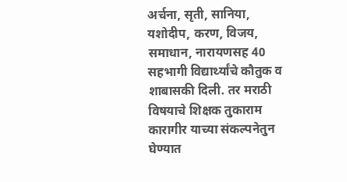अर्चना, सृती, सानिया, यशोदीप, करण, विजय, समाधान, नारायणसह 40 सहभागी विद्यार्थ्यांचे कौतुक व शाबासकी दिली. तर मराठी विषयाचे शिक्षक तुकाराम कारागीर याच्या संकल्पनेतुन घेण्यात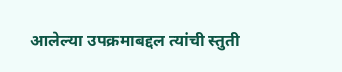आलेल्या उपक्रमाबद्दल त्यांची स्तुती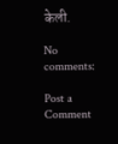केली.

No comments:

Post a Comment